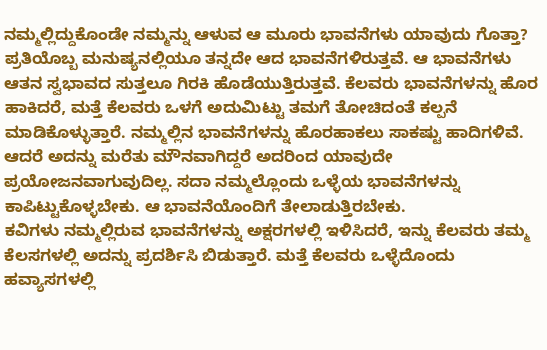ನಮ್ಮಲ್ಲಿದ್ದುಕೊಂಡೇ ನಮ್ಮನ್ನು ಆಳುವ ಆ ಮೂರು ಭಾವನೆಗಳು ಯಾವುದು ಗೊತ್ತಾ?
ಪ್ರತಿಯೊಬ್ಬ ಮನುಷ್ಯನಲ್ಲಿಯೂ ತನ್ನದೇ ಆದ ಭಾವನೆಗಳಿರುತ್ತವೆ. ಆ ಭಾವನೆಗಳು ಆತನ ಸ್ವಭಾವದ ಸುತ್ತಲೂ ಗಿರಕಿ ಹೊಡೆಯುತ್ತಿರುತ್ತವೆ. ಕೆಲವರು ಭಾವನೆಗಳನ್ನು ಹೊರ ಹಾಕಿದರೆ, ಮತ್ತೆ ಕೆಲವರು ಒಳಗೆ ಅದುಮಿಟ್ಟು ತಮಗೆ ತೋಚಿದಂತೆ ಕಲ್ಪನೆ ಮಾಡಿಕೊಳ್ಳುತ್ತಾರೆ. ನಮ್ಮಲ್ಲಿನ ಭಾವನೆಗಳನ್ನು ಹೊರಹಾಕಲು ಸಾಕಷ್ಟು ಹಾದಿಗಳಿವೆ. ಆದರೆ ಅದನ್ನು ಮರೆತು ಮೌನವಾಗಿದ್ದರೆ ಅದರಿಂದ ಯಾವುದೇ ಪ್ರಯೋಜನವಾಗುವುದಿಲ್ಲ. ಸದಾ ನಮ್ಮಲ್ಲೊಂದು ಒಳ್ಳೆಯ ಭಾವನೆಗಳನ್ನು ಕಾಪಿಟ್ಟುಕೊಳ್ಳಬೇಕು. ಆ ಭಾವನೆಯೊಂದಿಗೆ ತೇಲಾಡುತ್ತಿರಬೇಕು.
ಕವಿಗಳು ನಮ್ಮಲ್ಲಿರುವ ಭಾವನೆಗಳನ್ನು ಅಕ್ಷರಗಳಲ್ಲಿ ಇಳಿಸಿದರೆ, ಇನ್ನು ಕೆಲವರು ತಮ್ಮ ಕೆಲಸಗಳಲ್ಲಿ ಅದನ್ನು ಪ್ರದರ್ಶಿಸಿ ಬಿಡುತ್ತಾರೆ. ಮತ್ತೆ ಕೆಲವರು ಒಳ್ಳೆದೊಂದು ಹವ್ಯಾಸಗಳಲ್ಲಿ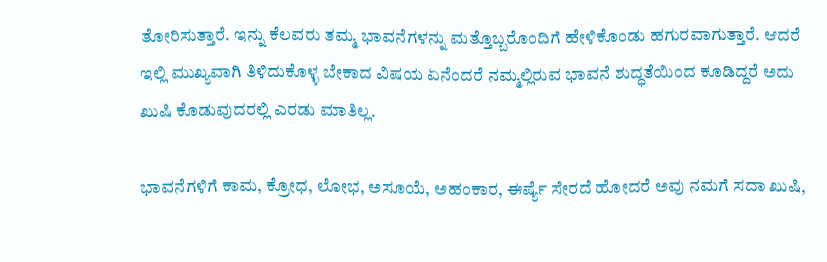ತೋರಿಸುತ್ತಾರೆ. ಇನ್ನು ಕೆಲವರು ತಮ್ಮ ಭಾವನೆಗಳನ್ನು ಮತ್ತೊಬ್ಬರೊಂದಿಗೆ ಹೇಳಿಕೊಂಡು ಹಗುರವಾಗುತ್ತಾರೆ. ಆದರೆ ಇಲ್ಲಿ ಮುಖ್ಯವಾಗಿ ತಿಳಿದುಕೊಳ್ಳ ಬೇಕಾದ ವಿಷಯ ಏನೆಂದರೆ ನಮ್ಮಲ್ಲಿರುವ ಭಾವನೆ ಶುದ್ಧತೆಯಿಂದ ಕೂಡಿದ್ದರೆ ಅದು ಖುಷಿ ಕೊಡುವುದರಲ್ಲಿ ಎರಡು ಮಾತಿಲ್ಲ.

ಭಾವನೆಗಳಿಗೆ ಕಾಮ, ಕ್ರೋಧ, ಲೋಭ, ಅಸೂಯೆ, ಅಹಂಕಾರ, ಈರ್ಷ್ಯೆ ಸೇರದೆ ಹೋದರೆ ಅವು ನಮಗೆ ಸದಾ ಖುಷಿ,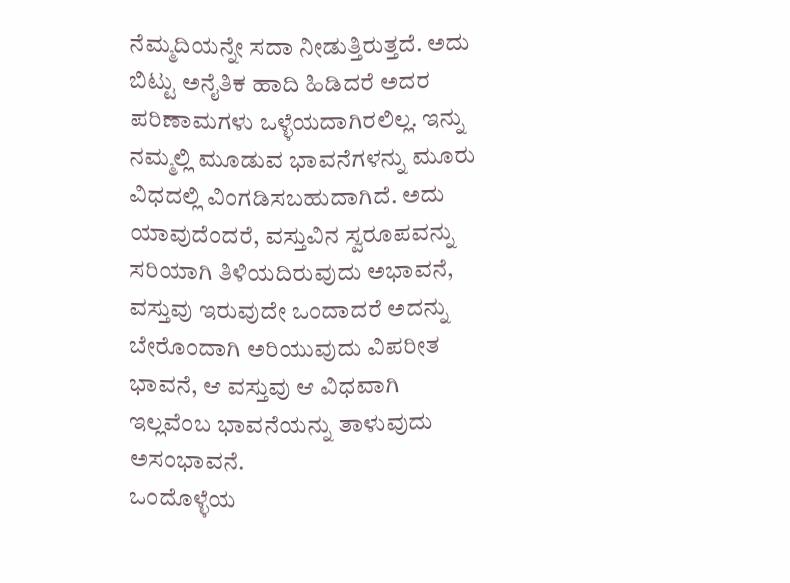ನೆಮ್ಮದಿಯನ್ನೇ ಸದಾ ನೀಡುತ್ತಿರುತ್ತದೆ. ಅದು ಬಿಟ್ಟು ಅನೈತಿಕ ಹಾದಿ ಹಿಡಿದರೆ ಅದರ ಪರಿಣಾಮಗಳು ಒಳ್ಳೆಯದಾಗಿರಲಿಲ್ಲ. ಇನ್ನು ನಮ್ಮಲ್ಲಿ ಮೂಡುವ ಭಾವನೆಗಳನ್ನು ಮೂರು ವಿಧದಲ್ಲಿ ವಿಂಗಡಿಸಬಹುದಾಗಿದೆ. ಅದು ಯಾವುದೆಂದರೆ, ವಸ್ತುವಿನ ಸ್ವರೂಪವನ್ನು ಸರಿಯಾಗಿ ತಿಳಿಯದಿರುವುದು ಅಭಾವನೆ, ವಸ್ತುವು ಇರುವುದೇ ಒಂದಾದರೆ ಅದನ್ನು ಬೇರೊಂದಾಗಿ ಅರಿಯುವುದು ವಿಪರೀತ ಭಾವನೆ, ಆ ವಸ್ತುವು ಆ ವಿಧವಾಗಿ ಇಲ್ಲವೆಂಬ ಭಾವನೆಯನ್ನು ತಾಳುವುದು ಅಸಂಭಾವನೆ.
ಒಂದೊಳ್ಳೆಯ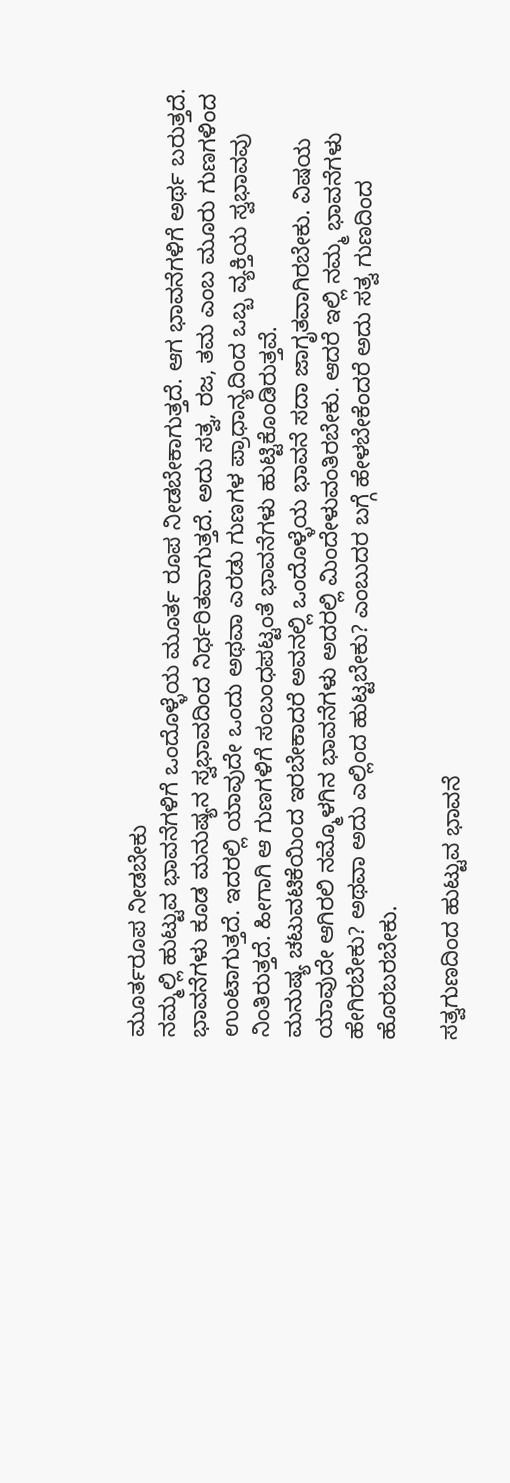ಮೂರ್ತರೂಪ ನೀಡಬೇಕು
ನಮ್ಮಲ್ಲಿ ಹುಟ್ಟುವ ಭಾವನೆಗಳಿಗೆ ಒಂದೊಳ್ಳೆಯ ಮೂರ್ತ ರೂಪ ನೀಡಬೇಕಾಗುತ್ತದೆ. ಆಗ ಭಾವನೆಗಳಿಗೆ ಅರ್ಥ ಬರುತ್ತದೆ. ಭಾವನೆಗಳು ಕೂಡ ಮನುಷ್ಯನ ಸ್ವಭಾವದಿಂದ ನಿರ್ಧರಿತವಾಗುತ್ತದೆ. ಅದು ಸತ್ವ, ರಜ, ತಮ ಎಂಬ ಮೂರು ಗುಣಗಳಿಂದ ಉಂಟಾಗುತ್ತದೆ. ಇದರಲ್ಲಿ ಯಾವುದೇ ಒಂದು ಅಥವಾ ಎರಡು ಗುಣಗಳ ಪ್ರಾಧಾನ್ಯದಿಂದ ಒಬ್ಬ ವ್ಯಕ್ತಿಯ ಸ್ವಭಾವವು ನಿಂತಿರುತ್ತದೆ. ಹೀಗಾಗಿ ಆ ಗುಣಗಳಿಗೆ ಸಂಬಂಧಪಟ್ಟಂತೆ ಭಾವನೆಗಳು ಹುಟ್ಟಿಕೊಂಡಿರುತ್ತವೆ.
ಮನುಷ್ಯ ಚಟುವಟಿಕೆಯಿಂದ ಇರಬೇಕಾದರೆ ಅವನಲ್ಲಿ ಒಂದೊಳ್ಳೆಯ ಭಾವನೆ ಸದಾ ಜಾಗೃತವಾಗಿರಬೇಕು. ವಿಷಯ ಯಾವುದೇ ಆಗಿರಲಿ ನಮ್ಮೊಳಗಿನ ಭಾವನೆಗಳು ಅದರಲ್ಲಿ ಮಿಂದೇಳುವಂತಿರಬೇಕು. ಆದರೆ ಇಲ್ಲಿ ನಮ್ಮ ಭಾವನೆಗಳು ಹೇಗಿರಬೇಕು? ಅಥವಾ ಅದು ಎಲ್ಲಿಂದ ಹುಟ್ಟಬೇಕು? ಎಂಬುದರ ಬಗ್ಗೆ ಹೇಳಬೇಕೆಂದರೆ ಅದು ಸತ್ವ ಗುಣದಿಂದ ಹೊರಬರಬೇಕು.

ಸತ್ವಗುಣದಿಂದ ಹುಟ್ಟುವ ಭಾವನೆ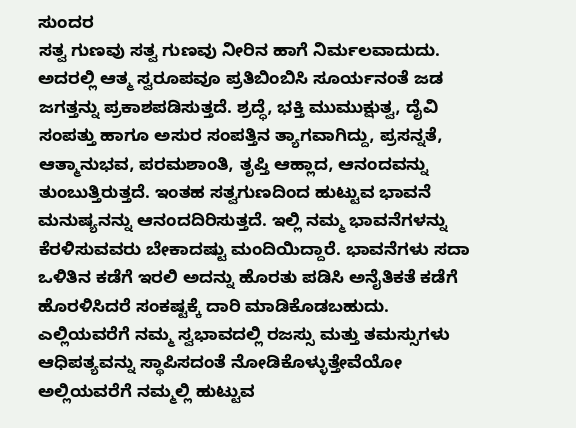ಸುಂದರ
ಸತ್ವ ಗುಣವು ಸತ್ವ ಗುಣವು ನೀರಿನ ಹಾಗೆ ನಿರ್ಮಲವಾದುದು. ಅದರಲ್ಲಿ ಆತ್ಮ ಸ್ವರೂಪವೂ ಪ್ರತಿಬಿಂಬಿಸಿ ಸೂರ್ಯನಂತೆ ಜಡ ಜಗತ್ತನ್ನು ಪ್ರಕಾಶಪಡಿಸುತ್ತದೆ. ಶ್ರದ್ಧೆ, ಭಕ್ತಿ ಮುಮುಕ್ಷುತ್ವ, ದೈವಿ ಸಂಪತ್ತು ಹಾಗೂ ಅಸುರ ಸಂಪತ್ತಿನ ತ್ಯಾಗವಾಗಿದ್ದು, ಪ್ರಸನ್ನತೆ, ಆತ್ಮಾನುಭವ, ಪರಮಶಾಂತಿ, ತೃಪ್ತಿ ಆಹ್ಲಾದ, ಆನಂದವನ್ನು ತುಂಬುತ್ತಿರುತ್ತದೆ. ಇಂತಹ ಸತ್ವಗುಣದಿಂದ ಹುಟ್ಟುವ ಭಾವನೆ ಮನುಷ್ಯನನ್ನು ಆನಂದದಿರಿಸುತ್ತದೆ. ಇಲ್ಲಿ ನಮ್ಮ ಭಾವನೆಗಳನ್ನು ಕೆರಳಿಸುವವರು ಬೇಕಾದಷ್ಟು ಮಂದಿಯಿದ್ದಾರೆ. ಭಾವನೆಗಳು ಸದಾ ಒಳಿತಿನ ಕಡೆಗೆ ಇರಲಿ ಅದನ್ನು ಹೊರತು ಪಡಿಸಿ ಅನೈತಿಕತೆ ಕಡೆಗೆ ಹೊರಳಿಸಿದರೆ ಸಂಕಷ್ಟಕ್ಕೆ ದಾರಿ ಮಾಡಿಕೊಡಬಹುದು.
ಎಲ್ಲಿಯವರೆಗೆ ನಮ್ಮ ಸ್ವಭಾವದಲ್ಲಿ ರಜಸ್ಸು ಮತ್ತು ತಮಸ್ಸುಗಳು ಆಧಿಪತ್ಯವನ್ನು ಸ್ಥಾಪಿಸದಂತೆ ನೋಡಿಕೊಳ್ಳುತ್ತೇವೆಯೋ ಅಲ್ಲಿಯವರೆಗೆ ನಮ್ಮಲ್ಲಿ ಹುಟ್ಟುವ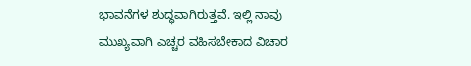ಭಾವನೆಗಳ ಶುದ್ಧವಾಗಿರುತ್ತವೆ. ಇಲ್ಲಿ ನಾವು ಮುಖ್ಯವಾಗಿ ಎಚ್ಚರ ವಹಿಸಬೇಕಾದ ವಿಚಾರ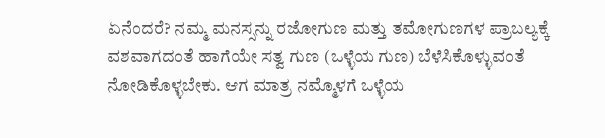ಏನೆಂದರೆ? ನಮ್ಮ ಮನಸ್ಸನ್ನು ರಜೋಗುಣ ಮತ್ತು ತಮೋಗುಣಗಳ ಪ್ರಾಬಲ್ಯಕ್ಕೆ ವಶವಾಗದಂತೆ ಹಾಗೆಯೇ ಸತ್ವ ಗುಣ (ಒಳ್ಳೆಯ ಗುಣ) ಬೆಳೆಸಿಕೊಳ್ಳುವಂತೆ ನೋಡಿಕೊಳ್ಳಬೇಕು. ಆಗ ಮಾತ್ರ ನಮ್ಮೊಳಗೆ ಒಳ್ಳೆಯ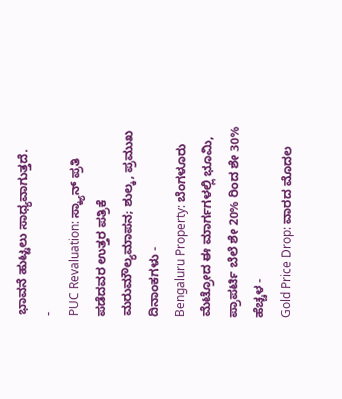ಭಾವನೆ ಹುಟ್ಟಲು ಸಾಧ್ಯವಾಗುತ್ತದೆ.
-
PUC Revaluation: ಸ್ಕ್ಯಾನ್ ಪ್ರತಿ ಪಡೆದವರ ಉತ್ತರ ಪತ್ರಿಕೆ ಮರುಮೌಲ್ಯಮಾಪನ; ಶುಲ್ಕ, ಪ್ರಮುಖ ದಿನಾಂಕಗಳು -
Bengaluru Property: ಬೆಂಗಳೂರು ಮೆಟ್ರೋದ ಈ ಮಾರ್ಗಗಳಲ್ಲಿ ಭೂಮಿ, ಪ್ರಾಪರ್ಟಿ ಬೆಲೆ ಶೇ 20% ರಿಂದ ಶೇ 30% ಹೆಚ್ಚಳ -
Gold Price Drop: ವಾರದ ಮೊದಲ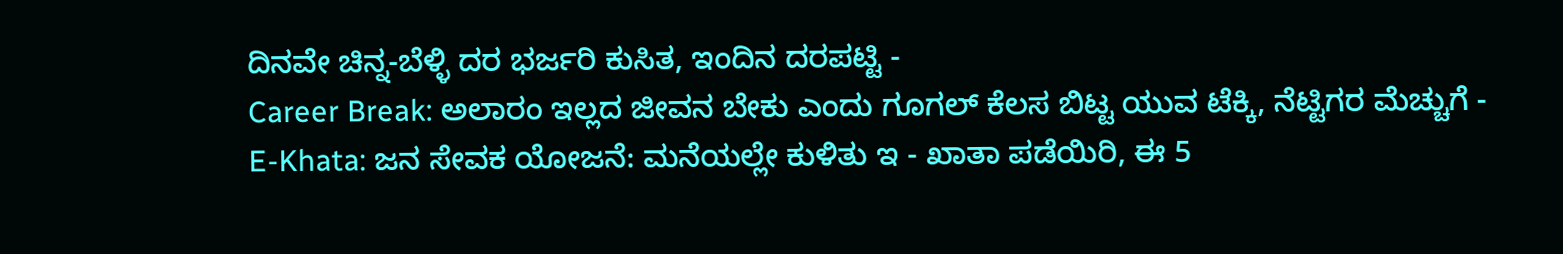ದಿನವೇ ಚಿನ್ನ-ಬೆಳ್ಳಿ ದರ ಭರ್ಜರಿ ಕುಸಿತ, ಇಂದಿನ ದರಪಟ್ಟಿ -
Career Break: ಅಲಾರಂ ಇಲ್ಲದ ಜೀವನ ಬೇಕು ಎಂದು ಗೂಗಲ್ ಕೆಲಸ ಬಿಟ್ಟ ಯುವ ಟೆಕ್ಕಿ, ನೆಟ್ಟಿಗರ ಮೆಚ್ಚುಗೆ -
E-Khata: ಜನ ಸೇವಕ ಯೋಜನೆ: ಮನೆಯಲ್ಲೇ ಕುಳಿತು ಇ - ಖಾತಾ ಪಡೆಯಿರಿ, ಈ 5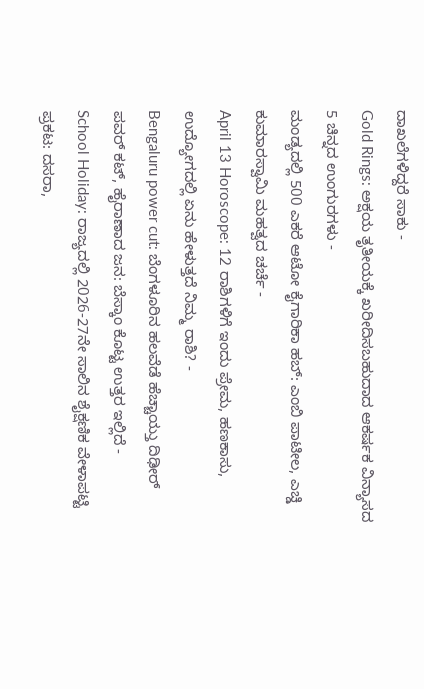ದಾಖಲೆಗಳಿದ್ದರೆ ಸಾಕು -
Gold Rings: ಅಕ್ಷಯ ತೃತೀಯಕ್ಕೆ ಖರೀದಿಸಬಹುದಾದ ಆಕರ್ಷಕ ವಿನ್ಯಾಸದ 5 ಚಿನ್ನದ ಉಂಗುರಗಳು -
ಮಂಡ್ಯದಲ್ಲಿ 500 ಎಕರೆ ಆಟೋ ಕೈಗಾರಿಕಾ ಹಬ್: ಎಂಬಿ ಪಾಟೀಲ, ಎಚ್ಡಿ ಕುಮಾರಸ್ವಾಮಿ ಮಹತ್ವದ ಚರ್ಚೆ -
April 13 Horoscope: 12 ರಾಶಿಗಳಿಗೆ ಇಂದು ಪ್ರೇಮ, ಹಣಕಾಸು, ಉದ್ಯೋಗದಲ್ಲಿ ಏನು ಹೇಳುತ್ತದೆ ನಿಮ್ಮ ರಾಶಿ? -
Bengaluru power cut: ಬೆಂಗಳೂರಿನ ಹಲವೆಡೆ ಹೆಚ್ಚಾಯ್ತು ದಿಢೀರ್ ಪವರ್ ಕಟ್, ಹೈರಾಣಾದ ಜನ: ಬೆಸ್ಕಾಂ ಕೊಟ್ಟ ಉತ್ತರ ಇಲ್ಲಿದೆ -
School Holiday: ರಾಜ್ಯದಲ್ಲಿ 2026-27ನೇ ಸಾಲಿನ ಶೈಕ್ಷಣಿಕ ವೇಳಾಪಟ್ಟಿ ಪ್ರಕಟ: ದಸರಾ,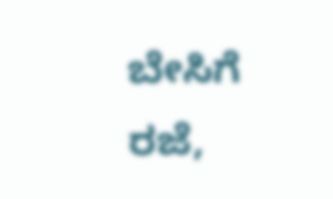ಬೇಸಿಗೆ ರಜೆ,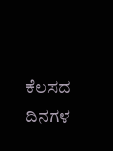ಕೆಲಸದ ದಿನಗಳ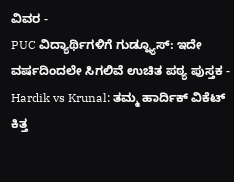ವಿವರ -
PUC ವಿದ್ಯಾರ್ಥಿಗಳಿಗೆ ಗುಡ್ನ್ಯೂಸ್: ಇದೇ ವರ್ಷದಿಂದಲೇ ಸಿಗಲಿವೆ ಉಚಿತ ಪಠ್ಯ ಪುಸ್ತಕ -
Hardik vs Krunal: ತಮ್ಮ ಹಾರ್ದಿಕ್ ವಿಕೆಟ್ ಕಿತ್ತ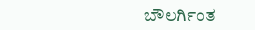ಬೌಲರ್ಗಿಂತ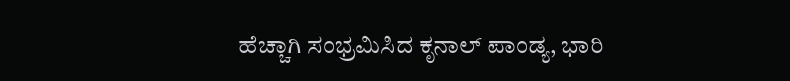ಹೆಚ್ಚಾಗಿ ಸಂಭ್ರಮಿಸಿದ ಕೃನಾಲ್ ಪಾಂಡ್ಯ, ಭಾರಿ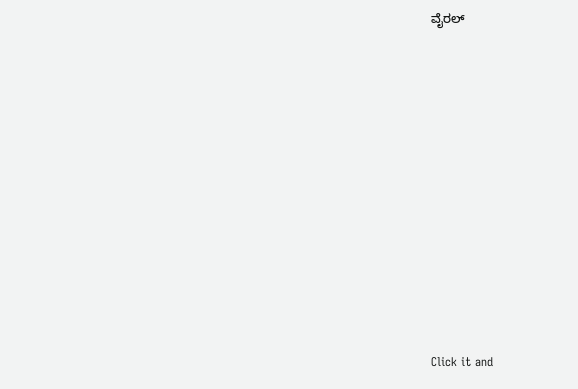ವೈರಲ್












Click it and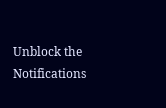Unblock the Notifications